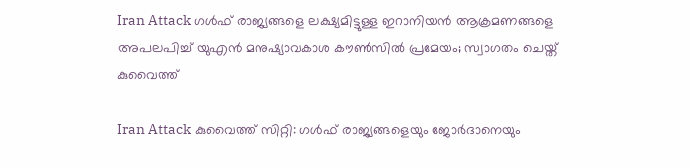Iran Attack ഗൾഫ് രാജ്യങ്ങളെ ലക്ഷ്യമിട്ടുള്ള ഇറാനിയൻ ആക്രമണങ്ങളെ അപലപിച്ച് യുഎൻ മനുഷ്യാവകാശ കൗൺസിൽ പ്രമേയം; സ്വാഗതം ചെയ്ത് കുവൈത്ത്

Iran Attack കുവൈത്ത് സിറ്റി: ഗൾഫ് രാജ്യങ്ങളെയും ജോർദാനെയും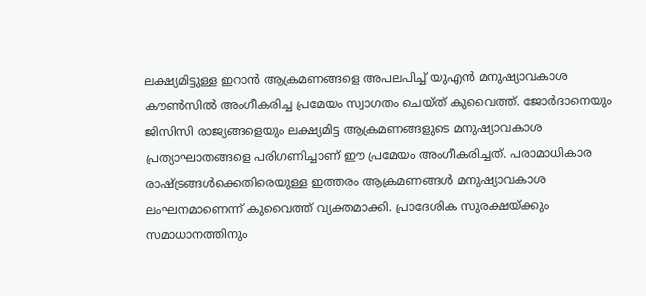ലക്ഷ്യമിട്ടുള്ള ഇറാൻ ആക്രമണങ്ങളെ അപലപിച്ച് യുഎൻ മനുഷ്യാവകാശ കൗൺസിൽ അംഗീകരിച്ച പ്രമേയം സ്വാഗതം ചെയ്ത് കുവൈത്ത്. ജോർദാനെയും ജിസിസി രാജ്യങ്ങളെയും ലക്ഷ്യമിട്ട ആക്രമണങ്ങളുടെ മനുഷ്യാവകാശ പ്രത്യാഘാതങ്ങളെ പരിഗണിച്ചാണ് ഈ പ്രമേയം അംഗീകരിച്ചത്. പരാമാധികാര രാഷ്ട്രങ്ങൾക്കെതിരെയുള്ള ഇത്തരം ആക്രമണങ്ങൾ മനുഷ്യാവകാശ ലംഘനമാണെന്ന് കുവൈത്ത് വ്യക്തമാക്കി. പ്രാദേശിക സുരക്ഷയ്ക്കും സമാധാനത്തിനും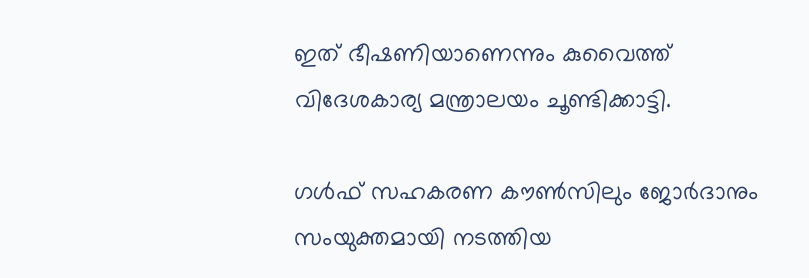ഇത് ഭീഷണിയാണെന്നും കുവൈത്ത് വിദേശകാര്യ മന്ത്രാലയം ചൂണ്ടിക്കാട്ടി.

ഗൾഫ് സഹകരണ കൗൺസിലും ജോർദാനും സംയുക്തമായി നടത്തിയ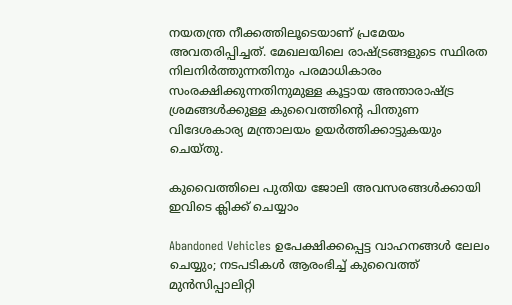നയതന്ത്ര നീക്കത്തിലൂടെയാണ് പ്രമേയം അവതരിപ്പിച്ചത്. മേഖലയിലെ രാഷ്ട്രങ്ങളുടെ സ്ഥിരത നിലനിർത്തുന്നതിനും പരമാധികാരം സംരക്ഷിക്കുന്നതിനുമുള്ള കൂട്ടായ അന്താരാഷ്ട്ര ശ്രമങ്ങൾക്കുള്ള കുവൈത്തിന്റെ പിന്തുണ വിദേശകാര്യ മന്ത്രാലയം ഉയർത്തിക്കാട്ടുകയും ചെയ്തു.

കുവൈത്തിലെ പുതിയ ജോലി അവസരങ്ങൾക്കായി ഇവിടെ ക്ലിക്ക് ചെയ്യാം

Abandoned Vehicles ഉപേക്ഷിക്കപ്പെട്ട വാഹനങ്ങൾ ലേലം ചെയ്യും; നടപടികൾ ആരംഭിച്ച് കുവൈത്ത് മുൻസിപ്പാലിറ്റി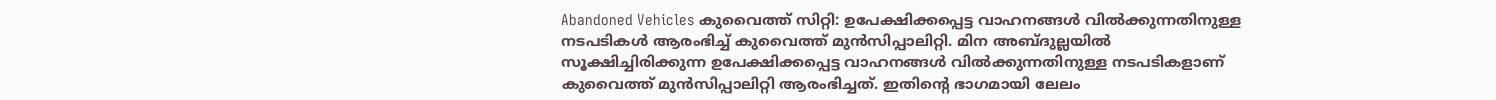Abandoned Vehicles കുവൈത്ത് സിറ്റി: ഉപേക്ഷിക്കപ്പെട്ട വാഹനങ്ങൾ വിൽക്കുന്നതിനുള്ള നടപടികൾ ആരംഭിച്ച് കുവൈത്ത് മുൻസിപ്പാലിറ്റി. മിന അബ്ദുല്ലയിൽ സൂക്ഷിച്ചിരിക്കുന്ന ഉപേക്ഷിക്കപ്പെട്ട വാഹനങ്ങൾ വിൽക്കുന്നതിനുള്ള നടപടികളാണ് കുവൈത്ത് മുൻസിപ്പാലിറ്റി ആരംഭിച്ചത്. ഇതിന്റെ ഭാഗമായി ലേലം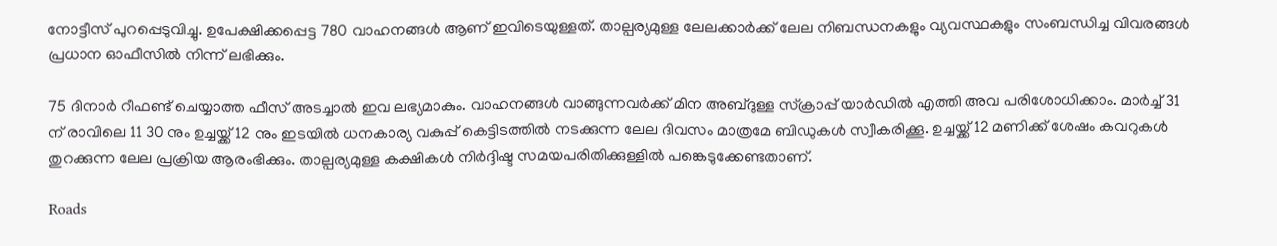നോട്ടീസ് പുറപ്പെടുവിച്ചു. ഉപേക്ഷിക്കപ്പെട്ട 780 വാഹനങ്ങൾ ആണ് ഇവിടെയുള്ളത്. താല്പര്യമുള്ള ലേലക്കാർക്ക് ലേല നിബന്ധനകളും വ്യവസ്ഥകളും സംബന്ധിച്ച വിവരങ്ങൾ പ്രധാന ഓഫീസിൽ നിന്ന് ലഭിക്കും.

75 ദിനാർ റീഫണ്ട് ചെയ്യാത്ത ഫീസ് അടച്ചാൽ ഇവ ലഭ്യമാകും. വാഹനങ്ങൾ വാങ്ങുന്നവർക്ക് മിന അബ്ദുള്ള സ്‌ക്രാപ്പ് യാർഡിൽ എത്തി അവ പരിശോധിക്കാം. മാർച്ച് 31 ന് രാവിലെ 11 30 നും ഉച്ചയ്ക്ക് 12 നും ഇടയിൽ ധനകാര്യ വകുപ്പ് കെട്ടിടത്തിൽ നടക്കുന്ന ലേല ദിവസം മാത്രമേ ബിഡുകൾ സ്വീകരിക്കൂ. ഉച്ചയ്ക്ക് 12 മണിക്ക് ശേഷം കവറുകൾ തുറക്കുന്ന ലേല പ്രക്രിയ ആരംഭിക്കും. താല്പര്യമുള്ള കക്ഷികൾ നിർദ്ദിഷ്ട സമയപരിതിക്കുള്ളിൽ പങ്കെടുക്കേണ്ടതാണ്.

Roads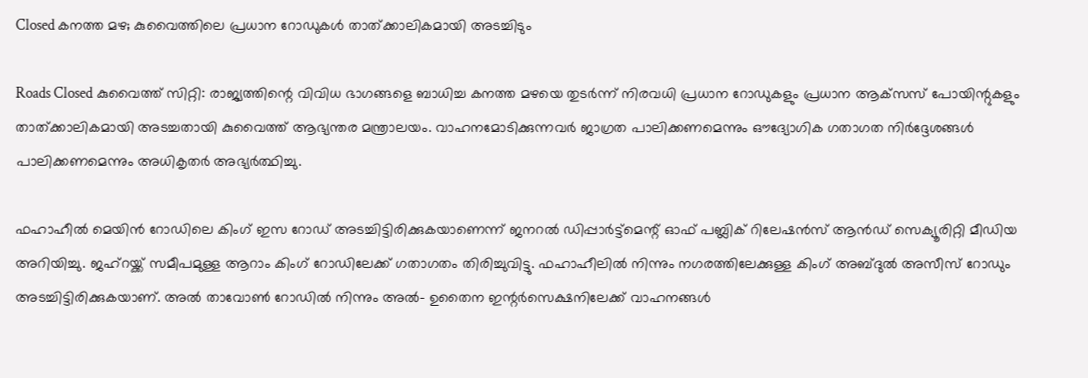Closed കനത്ത മഴ; കുവൈത്തിലെ പ്രധാന റോഡുകൾ താത്ക്കാലികമായി അടച്ചിടും

Roads Closed കുവൈത്ത് സിറ്റി: രാജ്യത്തിന്റെ വിവിധ ഭാഗങ്ങളെ ബാധിച്ച കനത്ത മഴയെ തുടർന്ന് നിരവധി പ്രധാന റോഡുകളും പ്രധാന ആക്‌സസ് പോയിന്റുകളും താത്ക്കാലികമായി അടച്ചതായി കുവൈത്ത് ആഭ്യന്തര മന്ത്രാലയം. വാഹനമോടിക്കുന്നവർ ജാഗ്രത പാലിക്കണമെന്നും ഔദ്യോഗിക ഗതാഗത നിർദ്ദേശങ്ങൾ പാലിക്കണമെന്നും അധികൃതർ അഭ്യർത്ഥിച്ചു.

ഫഹാഹീൽ മെയിൻ റോഡിലെ കിംഗ് ഇസ റോഡ് അടച്ചിട്ടിരിക്കുകയാണെന്ന് ജനറൽ ഡിപ്പാർട്ട്‌മെന്റ് ഓഫ് പബ്ലിക് റിലേഷൻസ് ആൻഡ് സെക്യൂരിറ്റി മീഡിയ അറിയിച്ചു. ജഹ്‌റയ്ക്ക് സമീപമുള്ള ആറാം കിംഗ് റോഡിലേക്ക് ഗതാഗതം തിരിച്ചുവിട്ടു. ഫഹാഹീലിൽ നിന്നും നഗരത്തിലേക്കുള്ള കിംഗ് അബ്ദുൽ അസീസ് റോഡും അടച്ചിട്ടിരിക്കുകയാണ്. അൽ താവോൺ റോഡിൽ നിന്നും അൽ- ഉതൈന ഇന്റർസെക്ഷനിലേക്ക് വാഹനങ്ങൾ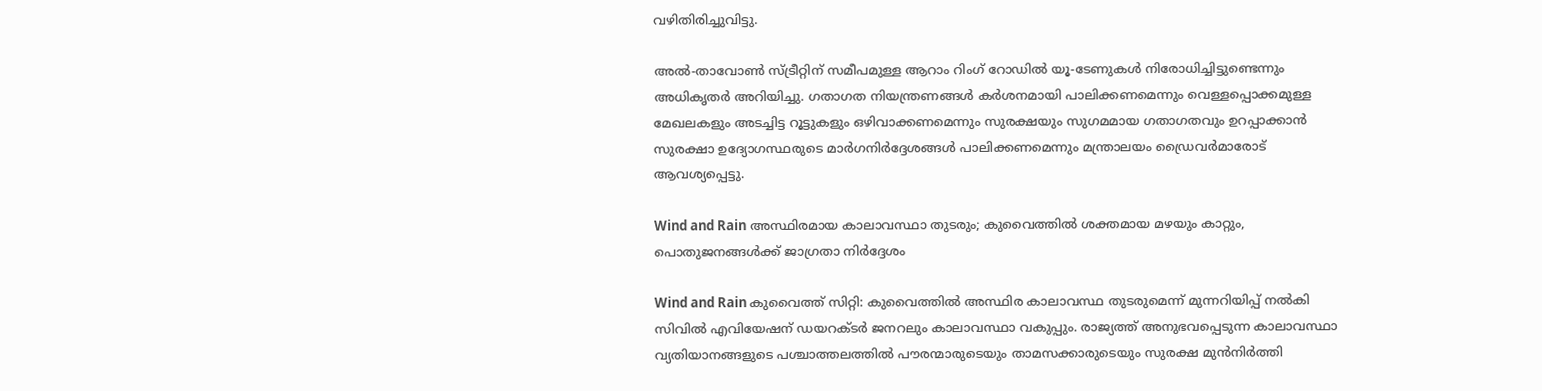വഴിതിരിച്ചുവിട്ടു.

അൽ-താവോൺ സ്ട്രീറ്റിന് സമീപമുള്ള ആറാം റിംഗ് റോഡിൽ യൂ-ടേണുകൾ നിരോധിച്ചിട്ടുണ്ടെന്നും അധികൃതർ അറിയിച്ചു. ഗതാഗത നിയന്ത്രണങ്ങൾ കർശനമായി പാലിക്കണമെന്നും വെള്ളപ്പൊക്കമുള്ള മേഖലകളും അടച്ചിട്ട റൂട്ടുകളും ഒഴിവാക്കണമെന്നും സുരക്ഷയും സുഗമമായ ഗതാഗതവും ഉറപ്പാക്കാൻ സുരക്ഷാ ഉദ്യോഗസ്ഥരുടെ മാർഗനിർദ്ദേശങ്ങൾ പാലിക്കണമെന്നും മന്ത്രാലയം ഡ്രൈവർമാരോട് ആവശ്യപ്പെട്ടു.

Wind and Rain അസ്ഥിരമായ കാലാവസ്ഥാ തുടരും; കുവൈത്തിൽ ശക്തമായ മഴയും കാറ്റും, പൊതുജനങ്ങൾക്ക് ജാഗ്രതാ നിർദ്ദേശം

Wind and Rain കുവൈത്ത് സിറ്റി: കുവൈത്തിൽ അസ്ഥിര കാലാവസ്ഥ തുടരുമെന്ന് മുന്നറിയിപ്പ് നൽകി സിവിൽ എവിയേഷന് ഡയറക്ടർ ജനറലും കാലാവസ്ഥാ വകുപ്പും. രാജ്യത്ത് അനുഭവപ്പെടുന്ന കാലാവസ്ഥാ വ്യതിയാനങ്ങളുടെ പശ്ചാത്തലത്തിൽ പൗരന്മാരുടെയും താമസക്കാരുടെയും സുരക്ഷ മുൻനിർത്തി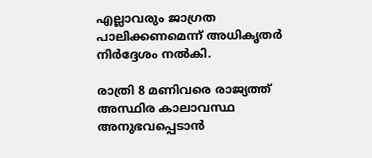എല്ലാവരും ജാഗ്രത പാലിക്കണമെന്ന് അധികൃതർ നിർദ്ദേശം നൽകി.

രാത്രി 8 മണിവരെ രാജ്യത്ത് അസ്ഥിര കാലാവസ്ഥ അനുഭവപ്പെടാൻ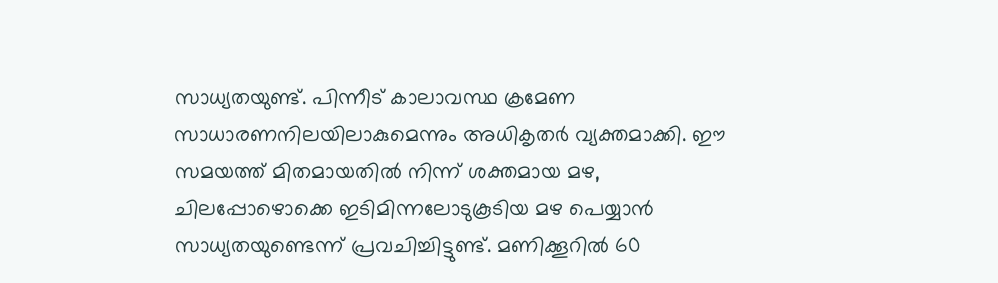സാധ്യതയുണ്ട്. പിന്നീട് കാലാവസ്ഥ ക്രമേണ സാധാരണനിലയിലാകുമെന്നും അധികൃതർ വ്യക്തമാക്കി. ഈ സമയത്ത് മിതമായതിൽ നിന്ന് ശക്തമായ മഴ, ചിലപ്പോഴൊക്കെ ഇടിമിന്നലോടുകൂടിയ മഴ പെയ്യാൻ സാധ്യതയുണ്ടെന്ന് പ്രവചിച്ചിട്ടുണ്ട്. മണിക്കൂറിൽ 60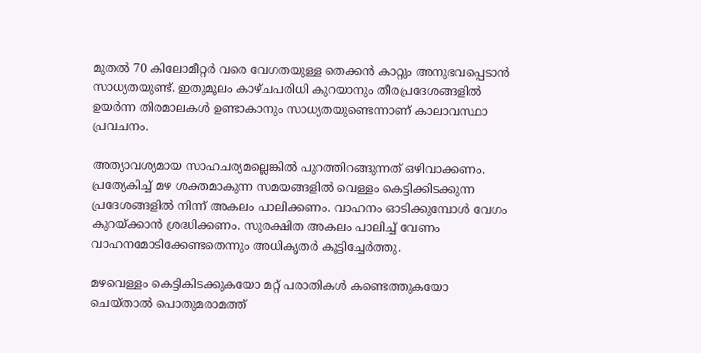മുതൽ 70 കിലോമീറ്റർ വരെ വേഗതയുള്ള തെക്കൻ കാറ്റും അനുഭവപ്പെടാൻ സാധ്യതയുണ്ട്. ഇതുമൂലം കാഴ്ചപരിധി കുറയാനും തീരപ്രദേശങ്ങളിൽ ഉയർന്ന തിരമാലകൾ ഉണ്ടാകാനും സാധ്യതയുണ്ടെന്നാണ് കാലാവസ്ഥാ പ്രവചനം.

അത്യാവശ്യമായ സാഹചര്യമല്ലെങ്കിൽ പുറത്തിറങ്ങുന്നത് ഒഴിവാക്കണം. പ്രത്യേകിച്ച് മഴ ശക്തമാകുന്ന സമയങ്ങളിൽ വെള്ളം കെട്ടിക്കിടക്കുന്ന പ്രദേശങ്ങളിൽ നിന്ന് അകലം പാലിക്കണം. വാഹനം ഓടിക്കുമ്പോൾ വേഗം കുറയ്ക്കാൻ ശ്രദ്ധിക്കണം. സുരക്ഷിത അകലം പാലിച്ച് വേണം വാഹനമോടിക്കേണ്ടതെന്നും അധികൃതർ കൂട്ടിച്ചേർത്തു.

മഴവെള്ളം കെട്ടികിടക്കുകയോ മറ്റ് പരാതികൾ കണ്ടെത്തുകയോ ചെയ്താൽ പൊതുമരാമത്ത്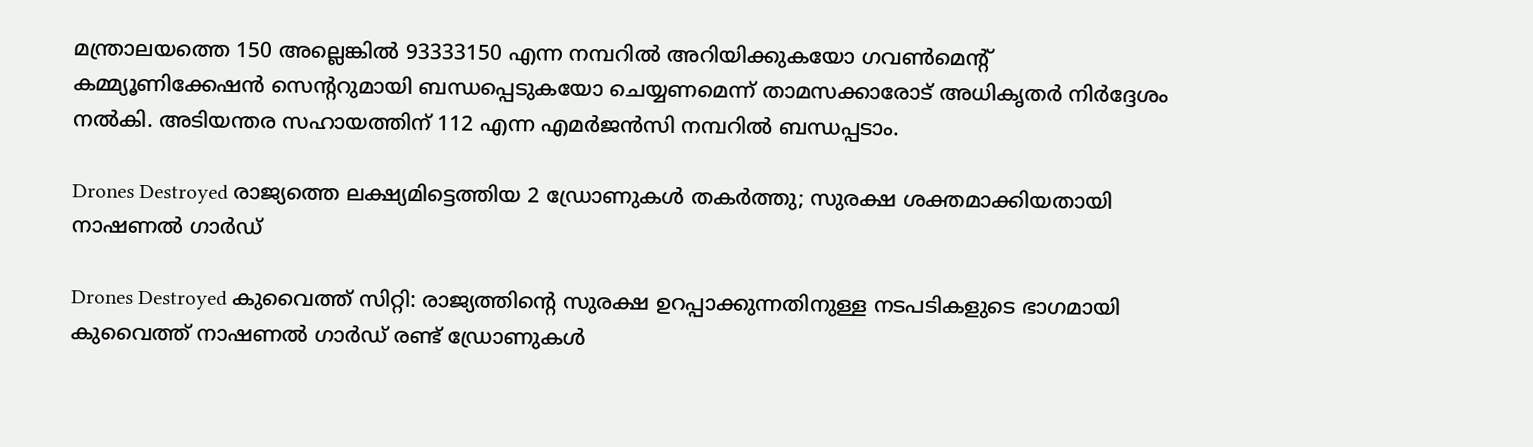മന്ത്രാലയത്തെ 150 അല്ലെങ്കിൽ 93333150 എന്ന നമ്പറിൽ അറിയിക്കുകയോ ഗവൺമെന്റ് കമ്മ്യൂണിക്കേഷൻ സെന്ററുമായി ബന്ധപ്പെടുകയോ ചെയ്യണമെന്ന് താമസക്കാരോട് അധികൃതർ നിർദ്ദേശം നൽകി. അടിയന്തര സഹായത്തിന് 112 എന്ന എമർജൻസി നമ്പറിൽ ബന്ധപ്പടാം.

Drones Destroyed രാജ്യത്തെ ലക്ഷ്യമിട്ടെത്തിയ 2 ഡ്രോണുകൾ തകർത്തു; സുരക്ഷ ശക്തമാക്കിയതായി നാഷണൽ ഗാർഡ്

Drones Destroyed കുവൈത്ത് സിറ്റി: രാജ്യത്തിന്റെ സുരക്ഷ ഉറപ്പാക്കുന്നതിനുള്ള നടപടികളുടെ ഭാഗമായി കുവൈത്ത് നാഷണൽ ഗാർഡ് രണ്ട് ഡ്രോണുകൾ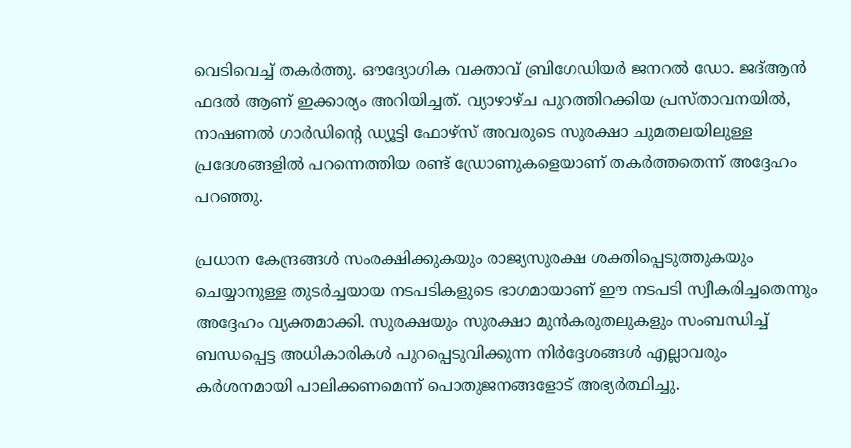വെടിവെച്ച് തകർത്തു. ഔദ്യോഗിക വക്താവ് ബ്രിഗേഡിയർ ജനറൽ ഡോ. ജദ്ആൻ ഫദൽ ആണ് ഇക്കാര്യം അറിയിച്ചത്. വ്യാഴാഴ്ച പുറത്തിറക്കിയ പ്രസ്താവനയിൽ, നാഷണൽ ഗാർഡിന്റെ ഡ്യൂട്ടി ഫോഴ്സ് അവരുടെ സുരക്ഷാ ചുമതലയിലുള്ള പ്രദേശങ്ങളിൽ പറന്നെത്തിയ രണ്ട് ഡ്രോണുകളെയാണ് തകർത്തതെന്ന് അദ്ദേഹം പറഞ്ഞു.

പ്രധാന കേന്ദ്രങ്ങൾ സംരക്ഷിക്കുകയും രാജ്യസുരക്ഷ ശക്തിപ്പെടുത്തുകയും ചെയ്യാനുള്ള തുടർച്ചയായ നടപടികളുടെ ഭാഗമായാണ് ഈ നടപടി സ്വീകരിച്ചതെന്നും അദ്ദേഹം വ്യക്തമാക്കി. സുരക്ഷയും സുരക്ഷാ മുൻകരുതലുകളും സംബന്ധിച്ച് ബന്ധപ്പെട്ട അധികാരികൾ പുറപ്പെടുവിക്കുന്ന നിർദ്ദേശങ്ങൾ എല്ലാവരും കർശനമായി പാലിക്കണമെന്ന് പൊതുജനങ്ങളോട് അഭ്യർത്ഥിച്ചു.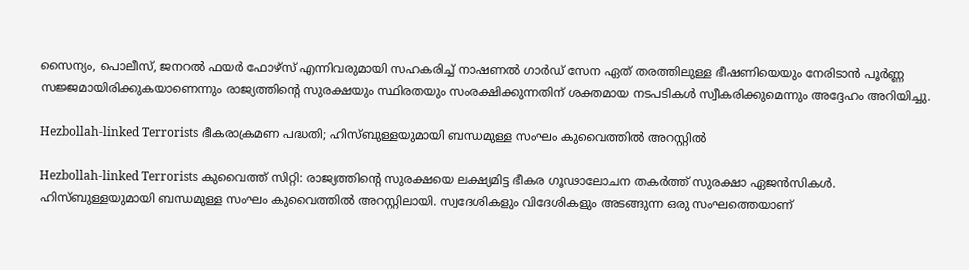സൈന്യം, പൊലീസ്, ജനറൽ ഫയർ ഫോഴ്സ് എന്നിവരുമായി സഹകരിച്ച് നാഷണൽ ഗാർഡ് സേന ഏത് തരത്തിലുള്ള ഭീഷണിയെയും നേരിടാൻ പൂർണ്ണ സജ്ജമായിരിക്കുകയാണെന്നും രാജ്യത്തിന്റെ സുരക്ഷയും സ്ഥിരതയും സംരക്ഷിക്കുന്നതിന് ശക്തമായ നടപടികൾ സ്വീകരിക്കുമെന്നും അദ്ദേഹം അറിയിച്ചു.

Hezbollah-linked Terrorists ഭീകരാക്രമണ പദ്ധതി; ഹിസ്ബുള്ളയുമായി ബന്ധമുള്ള സംഘം കുവൈത്തിൽ അറസ്റ്റിൽ

Hezbollah-linked Terrorists കുവൈത്ത് സിറ്റി: രാജ്യത്തിന്റെ സുരക്ഷയെ ലക്ഷ്യമിട്ട ഭീകര ഗൂഢാലോചന തകർത്ത് സുരക്ഷാ ഏജൻസികൾ. ഹിസ്ബുള്ളയുമായി ബന്ധമുള്ള സംഘം കുവൈത്തിൽ അറസ്റ്റിലായി. സ്വദേശികളും വിദേശികളും അടങ്ങുന്ന ഒരു സംഘത്തെയാണ്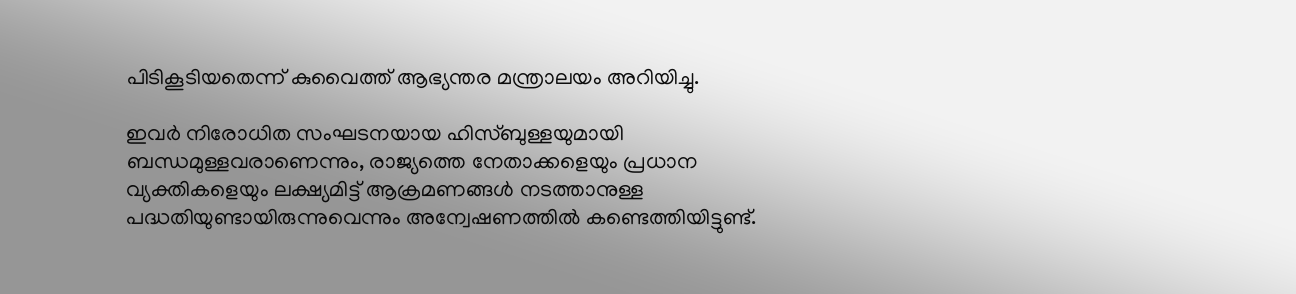പിടികൂടിയതെന്ന് കുവൈത്ത് ആഭ്യന്തര മന്ത്രാലയം അറിയിച്ചു.

ഇവർ നിരോധിത സംഘടനയായ ഹിസ്ബുള്ളയുമായി ബന്ധമുള്ളവരാണെന്നും, രാജ്യത്തെ നേതാക്കളെയും പ്രധാന വ്യക്തികളെയും ലക്ഷ്യമിട്ട് ആക്രമണങ്ങൾ നടത്താനുള്ള പദ്ധതിയുണ്ടായിരുന്നുവെന്നും അന്വേഷണത്തിൽ കണ്ടെത്തിയിട്ടുണ്ട്.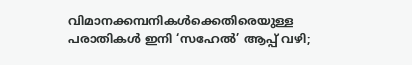വിമാനക്കമ്പനികൾക്കെതിരെയുള്ള പരാതികൾ ഇനി ‘സഹേൽ’ ആപ്പ് വഴി;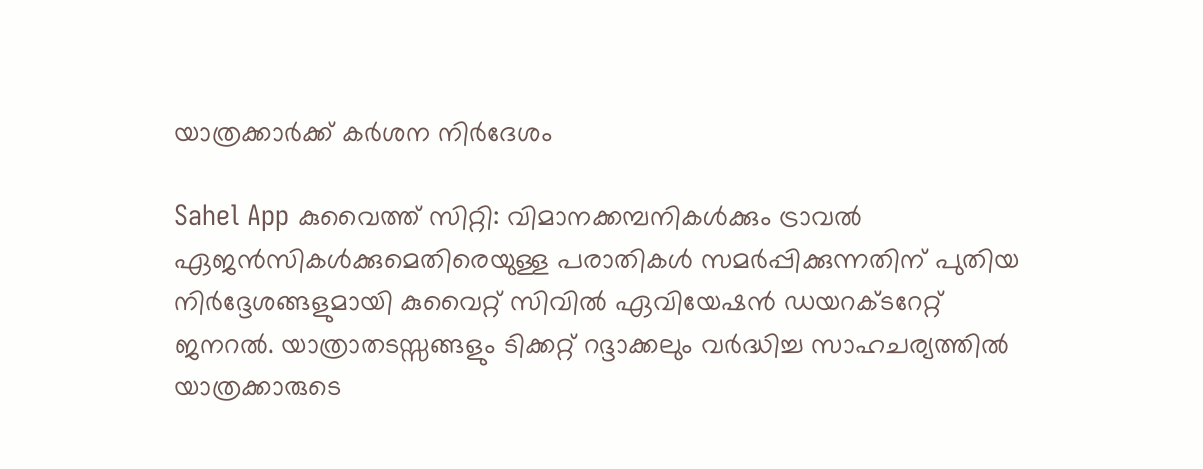യാത്രക്കാർക്ക് കർശന നിർദേശം

Sahel App കുവൈത്ത് സിറ്റി: വിമാനക്കമ്പനികൾക്കും ട്രാവൽ ഏജൻസികൾക്കുമെതിരെയുള്ള പരാതികൾ സമർപ്പിക്കുന്നതിന് പുതിയ നിർദ്ദേശങ്ങളുമായി കുവൈറ്റ് സിവിൽ ഏവിയേഷൻ ഡയറക്ടറേറ്റ് ജനറൽ. യാത്രാതടസ്സങ്ങളും ടിക്കറ്റ് റദ്ദാക്കലും വർദ്ധിച്ച സാഹചര്യത്തിൽ യാത്രക്കാരുടെ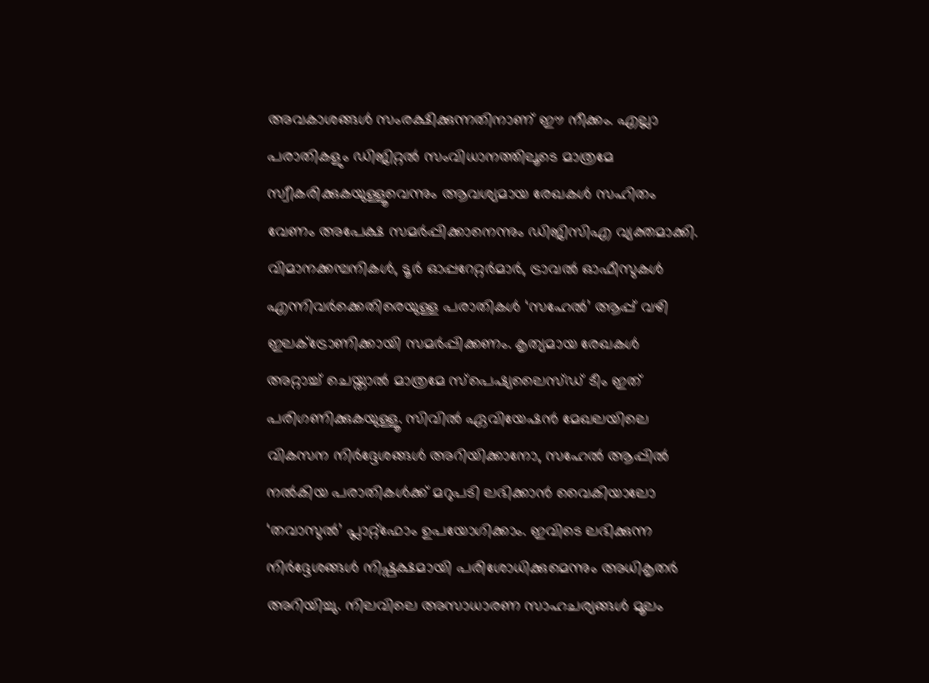അവകാശങ്ങൾ സംരക്ഷിക്കുന്നതിനാണ് ഈ നീക്കം. എല്ലാ പരാതികളും ഡിജിറ്റൽ സംവിധാനത്തിലൂടെ മാത്രമേ സ്വീകരിക്കുകയുള്ളൂവെന്നും ആവശ്യമായ രേഖകൾ സഹിതം വേണം അപേക്ഷ സമർപ്പിക്കാനെന്നും ഡിജിസിഎ വ്യക്തമാക്കി. വിമാനക്കമ്പനികൾ, ടൂർ ഓപ്പറേറ്റർമാർ, ട്രാവൽ ഓഫീസുകൾ എന്നിവർക്കെതിരെയുള്ള പരാതികൾ ‘സഹേൽ’ ആപ്പ് വഴി ഇലക്ട്രോണിക്കായി സമർപ്പിക്കണം. കൃത്യമായ രേഖകൾ അറ്റാച്ച് ചെയ്താൽ മാത്രമേ സ്പെഷ്യലൈസ്ഡ് ടീം ഇത് പരിഗണിക്കുകയുള്ളൂ. സിവിൽ ഏവിയേഷൻ മേഖലയിലെ വികസന നിർദ്ദേശങ്ങൾ അറിയിക്കാനോ, സഹേൽ ആപ്പിൽ നൽകിയ പരാതികൾക്ക് മറുപടി ലഭിക്കാൻ വൈകിയാലോ ‘തവാസുൽ’ പ്ലാറ്റ്‌ഫോം ഉപയോഗിക്കാം. ഇവിടെ ലഭിക്കുന്ന നിർദ്ദേശങ്ങൾ നിഷ്പക്ഷമായി പരിശോധിക്കുമെന്നും അധികൃതർ അറിയിച്ചു. നിലവിലെ അസാധാരണ സാഹചര്യങ്ങൾ മൂലം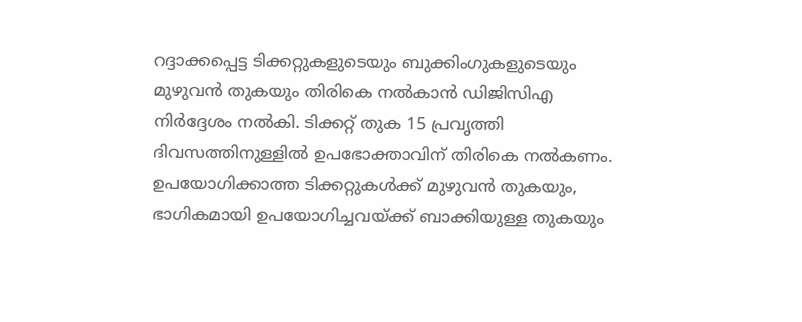റദ്ദാക്കപ്പെട്ട ടിക്കറ്റുകളുടെയും ബുക്കിംഗുകളുടെയും മുഴുവൻ തുകയും തിരികെ നൽകാൻ ഡിജിസിഎ നിർദ്ദേശം നൽകി. ടിക്കറ്റ് തുക 15 പ്രവൃത്തി ദിവസത്തിനുള്ളിൽ ഉപഭോക്താവിന് തിരികെ നൽകണം. ഉപയോഗിക്കാത്ത ടിക്കറ്റുകൾക്ക് മുഴുവൻ തുകയും, ഭാഗികമായി ഉപയോഗിച്ചവയ്ക്ക് ബാക്കിയുള്ള തുകയും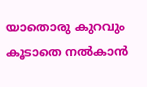യാതൊരു കുറവും കൂടാതെ നൽകാൻ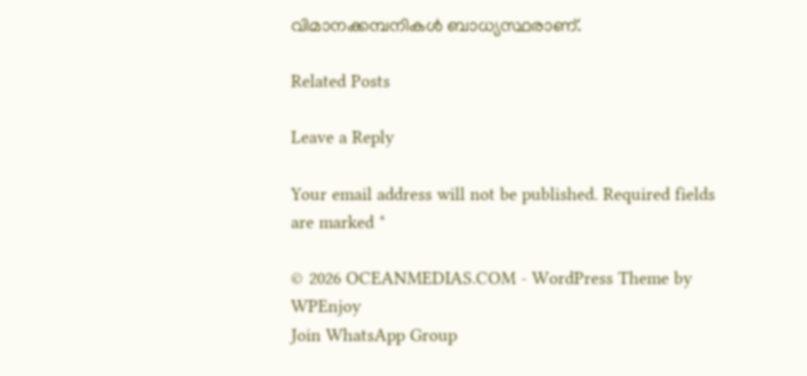വിമാനക്കമ്പനികൾ ബാധ്യസ്ഥരാണ്.

Related Posts

Leave a Reply

Your email address will not be published. Required fields are marked *

© 2026 OCEANMEDIAS.COM - WordPress Theme by WPEnjoy
Join WhatsApp Group